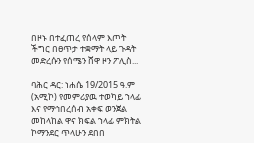በዞኑ በተፈጠረ የሰላም እጦት ችግር በፀጥታ ተቋማት ላይ ጉዳት መድረሱን የሰሜን ሸዋ ዞን ፖሊስ...

ባሕር ዳር: ነሐሴ 19/2015 ዓ.ም (አሚኮ) የመምሪያዉ ተወካይ ኀላፊ እና የማኅበረሰብ አቀፍ ወንጀል መከላከል ዋና ክፍል ኀላፊ ምክትል ኮማንደር ጥላሁን ደበበ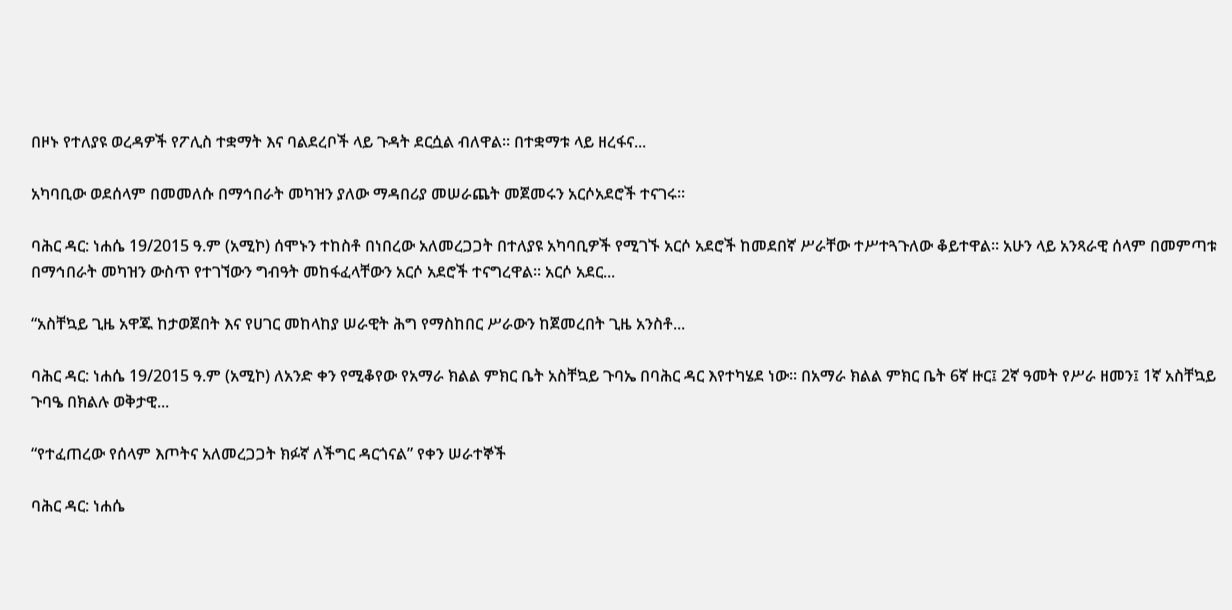በዞኑ የተለያዩ ወረዳዎች የፖሊስ ተቋማት እና ባልደረቦች ላይ ጉዳት ደርሷል ብለዋል፡፡ በተቋማቱ ላይ ዘረፋና...

አካባቢው ወደሰላም በመመለሱ በማኅበራት መካዝን ያለው ማዳበሪያ መሠራጨት መጀመሩን አርሶአደሮች ተናገሩ፡፡

ባሕር ዳር: ነሐሴ 19/2015 ዓ.ም (አሚኮ) ሰሞኑን ተከስቶ በነበረው አለመረጋጋት በተለያዩ አካባቢዎች የሚገኙ አርሶ አደሮች ከመደበኛ ሥራቸው ተሥተጓጉለው ቆይተዋል፡፡ አሁን ላይ አንጻራዊ ሰላም በመምጣቱ በማኅበራት መካዝን ውስጥ የተገኘውን ግብዓት መከፋፈላቸውን አርሶ አደሮች ተናግረዋል፡፡ አርሶ አደር...

“አስቸኳይ ጊዜ አዋጁ ከታወጀበት እና የሀገር መከላከያ ሠራዊት ሕግ የማስከበር ሥራውን ከጀመረበት ጊዜ አንስቶ...

ባሕር ዳር: ነሐሴ 19/2015 ዓ.ም (አሚኮ) ለአንድ ቀን የሚቆየው የአማራ ክልል ምክር ቤት አስቸኳይ ጉባኤ በባሕር ዳር እየተካሄደ ነው፡፡ በአማራ ክልል ምክር ቤት 6ኛ ዙር፤ 2ኛ ዓመት የሥራ ዘመን፤ 1ኛ አስቸኳይ ጉባዔ በክልሉ ወቅታዊ...

“የተፈጠረው የሰላም እጦትና አለመረጋጋት ክፉኛ ለችግር ዳርጎናል” የቀን ሠራተኞች

ባሕር ዳር: ነሐሴ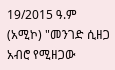19/2015 ዓ.ም (አሚኮ) "መንገድ ሲዘጋ አብሮ የሚዘጋው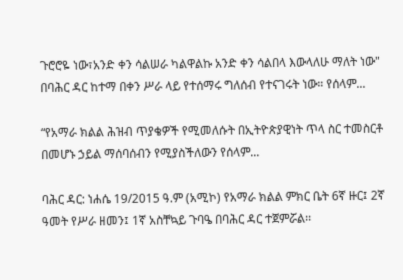ጉሮሮዬ ነው፣አንድ ቀን ሳልሠራ ካልዋልኩ አንድ ቀን ሳልበላ እውላለሁ ማለት ነው" በባሕር ዳር ከተማ በቀን ሥራ ላይ የተሰማሩ ግለሰብ የተናገሩት ነው። የሰላም...

“የአማራ ክልል ሕዝብ ጥያቄዎች የሚመለሱት በኢትዮጵያዊነት ጥላ ስር ተመስርቶ በመሆኑ ኃይል ማሰባሰብን የሚያስችለውን የሰላም...

ባሕር ዳር: ነሐሴ 19/2015 ዓ.ም (አሚኮ) የአማራ ክልል ምክር ቤት 6ኛ ዙር፤ 2ኛ ዓመት የሥራ ዘመን፤ 1ኛ አስቸኳይ ጉባዔ በባሕር ዳር ተጀምሯል፡፡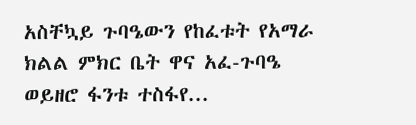አስቸኳይ ጉባዔውን የከፈቱት የአማራ ክልል ምክር ቤት ዋና አፈ-ጉባዔ ወይዘሮ ፋንቱ ተስፋየ...